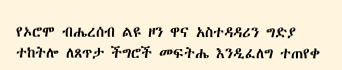የኦሮሞ ብሔረሰብ ልዩ ዞን ዋና አስተዳዳሪን ግድያ ተከትሎ ለጸጥታ ችግሮች መፍትሔ እንዲፈለግ ተጠየቀ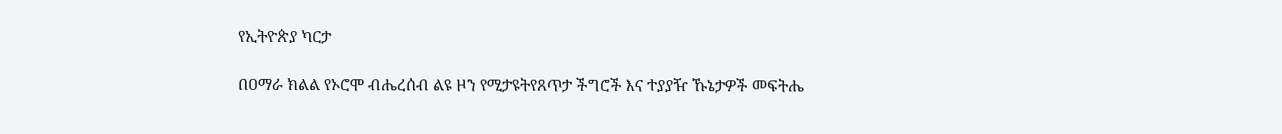የኢትዮጵያ ካርታ

በዐማራ ክልል የኦሮሞ ብሔረሰብ ልዩ ዞን የሚታዩትየጸጥታ ችግሮች እና ተያያዥ ኹኔታዎች መፍትሔ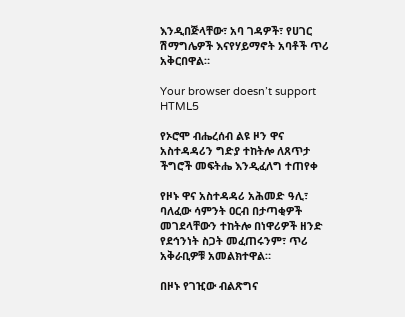እንዲበጅላቸው፣ አባ ገዳዎች፣ የሀገር ሽማግሌዎች እናየሃይማኖት አባቶች ጥሪ አቅርበዋል።

Your browser doesn’t support HTML5

የኦሮሞ ብሔረሰብ ልዩ ዞን ዋና አስተዳዳሪን ግድያ ተከትሎ ለጸጥታ ችግሮች መፍትሔ እንዲፈለግ ተጠየቀ

የዞኑ ዋና አስተዳዳሪ አሕመድ ዓሊ፣ ባለፈው ሳምንት ዐርብ በታጣቂዎች መገደላቸውን ተከትሎ በነዋሪዎች ዘንድ የደኅንነት ስጋት መፈጠሩንም፣ ጥሪ አቅራቢዎቹ አመልክተዋል።

በዞኑ የገዢው ብልጽግና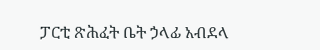ፓርቲ ጽሕፈት ቤት ኃላፊ አብደላ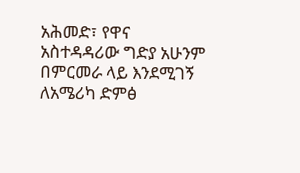አሕመድ፣ የዋና አስተዳዳሪው ግድያ አሁንም በምርመራ ላይ እንደሚገኝ ለአሜሪካ ድምፅ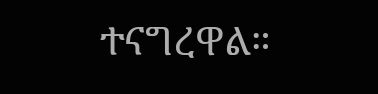ተናግረዋል።